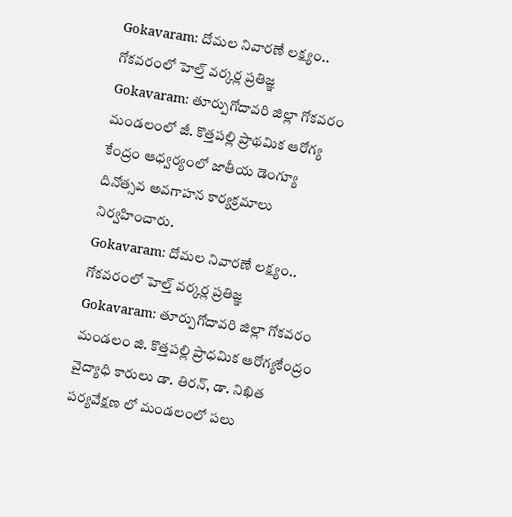Gokavaram: దోమల నివారణే లక్ష్యం.. గోకవరంలో హెల్త్ వర్కర్ల ప్రతిజ్ఞ
Gokavaram: తూర్పుగోదావరి జిల్లా గోకవరం మండలంలో జీ. కొత్తపల్లి ప్రాథమిక ఆరోగ్య కేంద్రం ఆధ్వర్యంలో జాతీయ డెంగ్యూ దినోత్సవ అవగాహన కార్యక్రమాలు నిర్వహించారు.
Gokavaram: దోమల నివారణే లక్ష్యం.. గోకవరంలో హెల్త్ వర్కర్ల ప్రతిజ్ఞ
Gokavaram: తూర్పుగోదావరి జిల్లా గోకవరం మండలం జి. కొత్తపల్లి ప్రాధమిక ఆరోగ్యకేంద్రం వైద్యాధి కారులు డా. తిరన్, డా. నిఖిత పర్యవేక్షణ లో మండలంలో పలు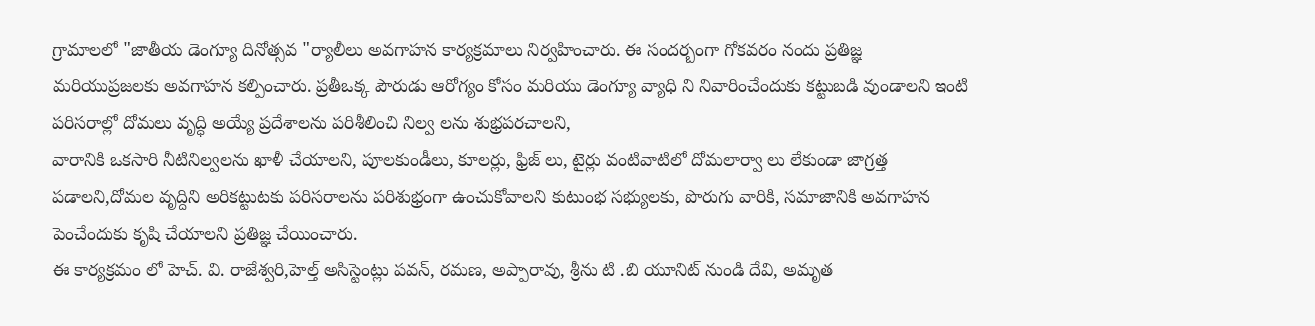గ్రామాలలో "జాతీయ డెంగ్యూ దినోత్సవ "ర్యాలీలు అవగాహన కార్యక్రమాలు నిర్వహించారు. ఈ సందర్బంగా గోకవరం నందు ప్రతిజ్ఞ మరియుప్రజలకు అవగాహన కల్పించారు. ప్రతీఒక్క పౌరుడు ఆరోగ్యం కోసం మరియు డెంగ్యూ వ్యాధి ని నివారించేందుకు కట్టుబడి వుండాలని ఇంటి పరిసరాల్లో దోమలు వృద్ధి అయ్యే ప్రదేశాలను పరిశీలించి నిల్వ లను శుభ్రపరచాలని,
వారానికి ఒకసారి నీటినిల్వలను ఖాళీ చేయాలని, పూలకుండీలు, కూలర్లు, ఫ్రిజ్ లు, టైర్లు వంటివాటిలో దోమలార్వా లు లేకుండా జాగ్రత్త పడాలని,దోమల వృద్దిని అరికట్టుటకు పరిసరాలను పరిశుభ్రంగా ఉంచుకోవాలని కుటుంభ సభ్యులకు, పొరుగు వారికి, సమాజానికి అవగాహన పెంచేందుకు కృషి చేయాలని ప్రతిజ్ఞ చేయించారు.
ఈ కార్యక్రమం లో హెచ్. వి. రాజేశ్వరి,హెల్త్ అసిస్టెంట్లు పవన్, రమణ, అప్పారావు, శ్రీను టి .బి యూనిట్ నుండి దేవి, అమృత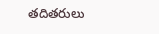తదితరులు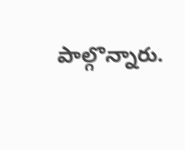పాల్గొన్నారు.